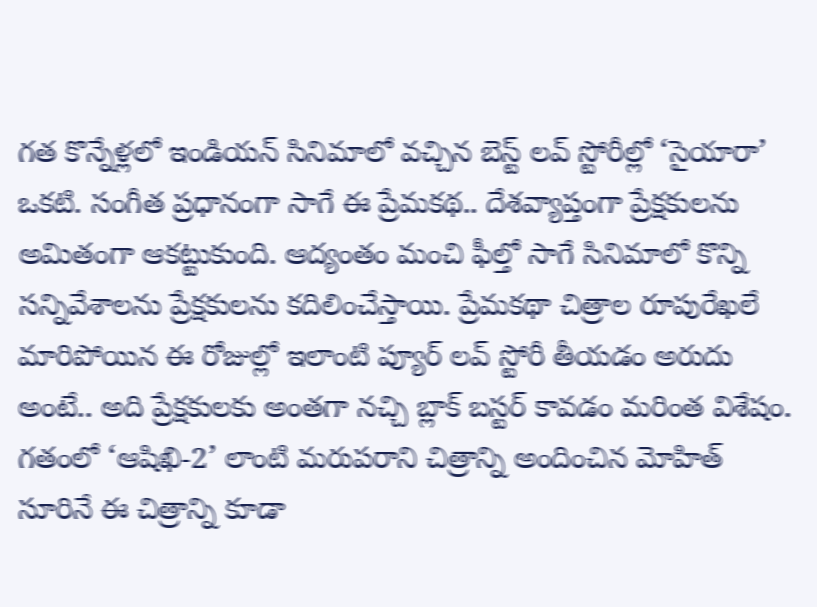గత కొన్నేళ్లలో ఇండియన్ సినిమాలో వచ్చిన బెస్ట్ లవ్ స్టోరీల్లో ‘సైయారా’ ఒకటి. సంగీత ప్రధానంగా సాగే ఈ ప్రేమకథ.. దేశవ్యాప్తంగా ప్రేక్షకులను అమితంగా ఆకట్టుకుంది. ఆద్యంతం మంచి ఫీల్తో సాగే సినిమాలో కొన్ని సన్నివేశాలను ప్రేక్షకులను కదిలించేస్తాయి. ప్రేమకథా చిత్రాల రూపురేఖలే మారిపోయిన ఈ రోజుల్లో ఇలాంటి ప్యూర్ లవ్ స్టోరీ తీయడం అరుదు అంటే.. అది ప్రేక్షకులకు అంతగా నచ్చి బ్లాక్ బస్టర్ కావడం మరింత విశేషం.
గతంలో ‘ఆషిఖి-2’ లాంటి మరుపరాని చిత్రాన్ని అందించిన మోహిత్ సూరినే ఈ చిత్రాన్ని కూడా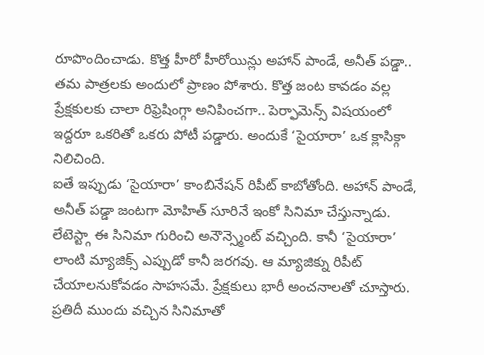రూపొందించాడు. కొత్త హీరో హీరోయిన్లు అహాన్ పాండే, అనీత్ పడ్డా.. తమ పాత్రలకు అందులో ప్రాణం పోశారు. కొత్త జంట కావడం వల్ల ప్రేక్షకులకు చాలా రిఫ్రెషింగ్గా అనిపించగా.. పెర్ఫామెన్స్ విషయంలో ఇద్దరూ ఒకరితో ఒకరు పోటీ పడ్డారు. అందుకే ‘సైయారా’ ఒక క్లాసిక్గా నిలిచింది.
ఐతే ఇప్పుడు ‘సైయారా’ కాంబినేషన్ రిపీట్ కాబోతోంది. అహాన్ పాండే, అనీత్ పడ్డా జంటగా మోహిత్ సూరినే ఇంకో సినిమా చేస్తున్నాడు. లేటెస్ట్గా ఈ సినిమా గురించి అనౌన్స్మెంట్ వచ్చింది. కానీ ‘సైయారా’ లాంటి మ్యాజిక్స్ ఎప్పుడో కానీ జరగవు. ఆ మ్యాజిక్ను రిపీట్ చేయాలనుకోవడం సాహసమే. ప్రేక్షకులు భారీ అంచనాలతో చూస్తారు. ప్రతిదీ ముందు వచ్చిన సినిమాతో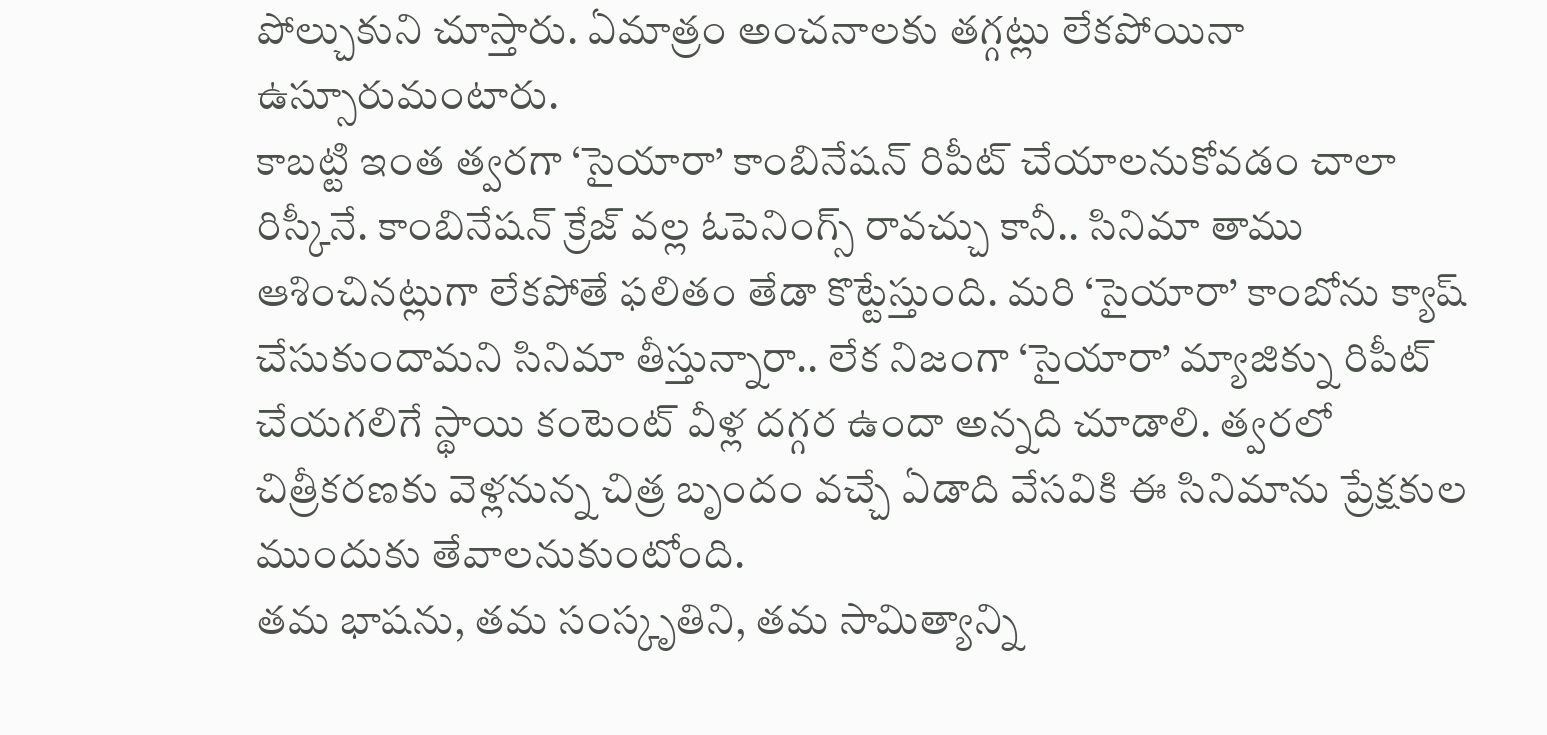పోల్చుకుని చూస్తారు. ఏమాత్రం అంచనాలకు తగ్గట్లు లేకపోయినా ఉస్సూరుమంటారు.
కాబట్టి ఇంత త్వరగా ‘సైయారా’ కాంబినేషన్ రిపీట్ చేయాలనుకోవడం చాలా రిస్కీనే. కాంబినేషన్ క్రేజ్ వల్ల ఓపెనింగ్స్ రావచ్చు కానీ.. సినిమా తాము ఆశించినట్లుగా లేకపోతే ఫలితం తేడా కొట్టేస్తుంది. మరి ‘సైయారా’ కాంబోను క్యాష్ చేసుకుందామని సినిమా తీస్తున్నారా.. లేక నిజంగా ‘సైయారా’ మ్యాజిక్ను రిపీట్ చేయగలిగే స్థాయి కంటెంట్ వీళ్ల దగ్గర ఉందా అన్నది చూడాలి. త్వరలో చిత్రీకరణకు వెళ్లనున్న చిత్ర బృందం వచ్చే ఏడాది వేసవికి ఈ సినిమాను ప్రేక్షకుల ముందుకు తేవాలనుకుంటోంది.
తమ భాషను, తమ సంస్కృతిని, తమ సామిత్యాన్ని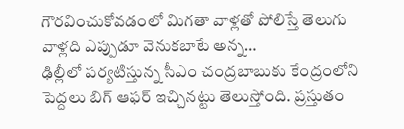గౌరవించుకోవడంలో మిగతా వాళ్లతో పోలిస్తే తెలుగు వాళ్లది ఎప్పుడూ వెనుకబాటే అన్న…
ఢిల్లీలో పర్యటిస్తున్న సీఎం చంద్రబాబుకు కేంద్రంలోని పెద్దలు బిగ్ ఆఫర్ ఇచ్చినట్టు తెలుస్తోంది. ప్రస్తుతం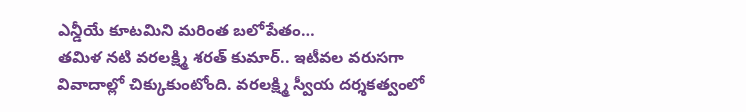ఎన్డీయే కూటమిని మరింత బలోపేతం…
తమిళ నటి వరలక్ష్మి శరత్ కుమార్.. ఇటీవల వరుసగా వివాదాల్లో చిక్కుకుంటోంది. వరలక్ష్మి స్వీయ దర్శకత్వంలో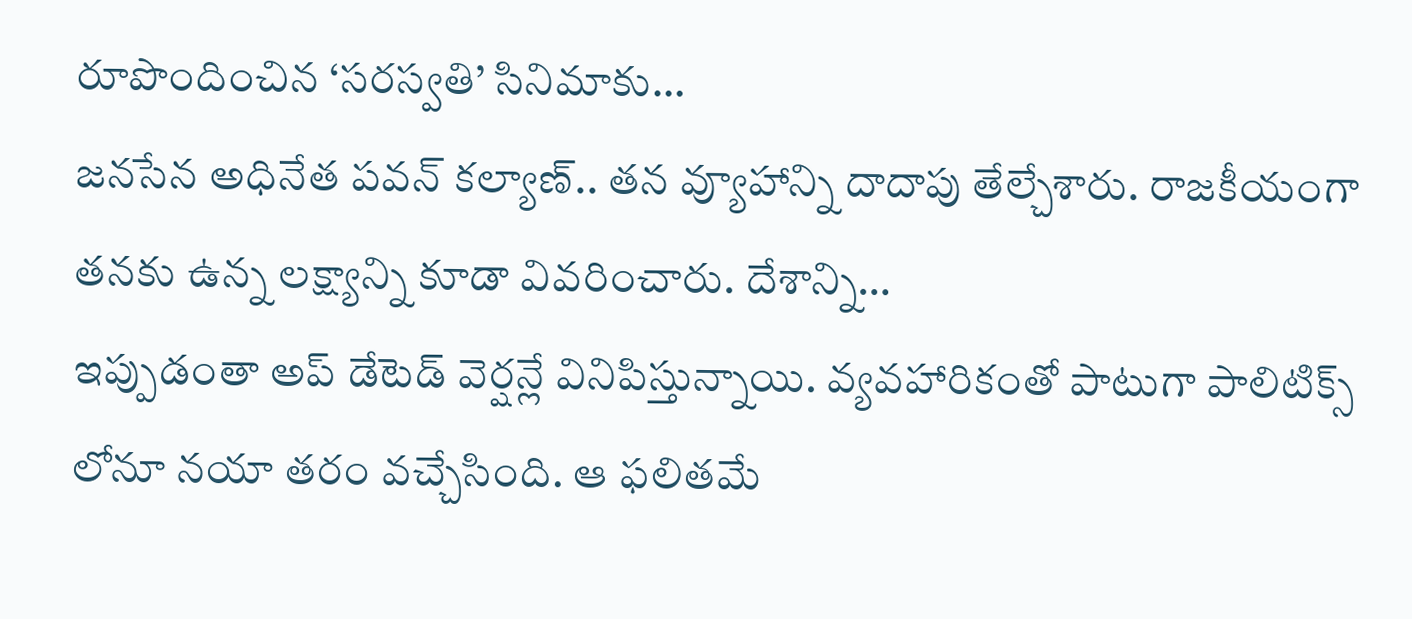రూపొందించిన ‘సరస్వతి’ సినిమాకు…
జనసేన అధినేత పవన్ కల్యాణ్.. తన వ్యూహాన్ని దాదాపు తేల్చేశారు. రాజకీయంగా తనకు ఉన్న లక్ష్యాన్ని కూడా వివరించారు. దేశాన్ని…
ఇప్పుడంతా అప్ డేటెడ్ వెర్షన్లే వినిపిస్తున్నాయి. వ్యవహారికంతో పాటుగా పాలిటిక్స్ లోనూ నయా తరం వచ్చేసింది. ఆ ఫలితమే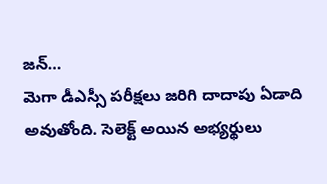జన్…
మెగా డీఎస్సీ పరీక్షలు జరిగి దాదాపు ఏడాది అవుతోంది. సెలెక్ట్ అయిన అభ్యర్థులు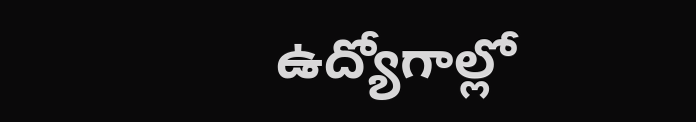ఉద్యోగాల్లో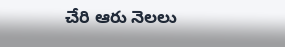చేరి ఆరు నెలలు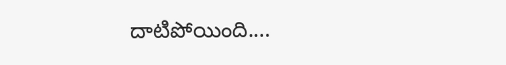దాటిపోయింది.…